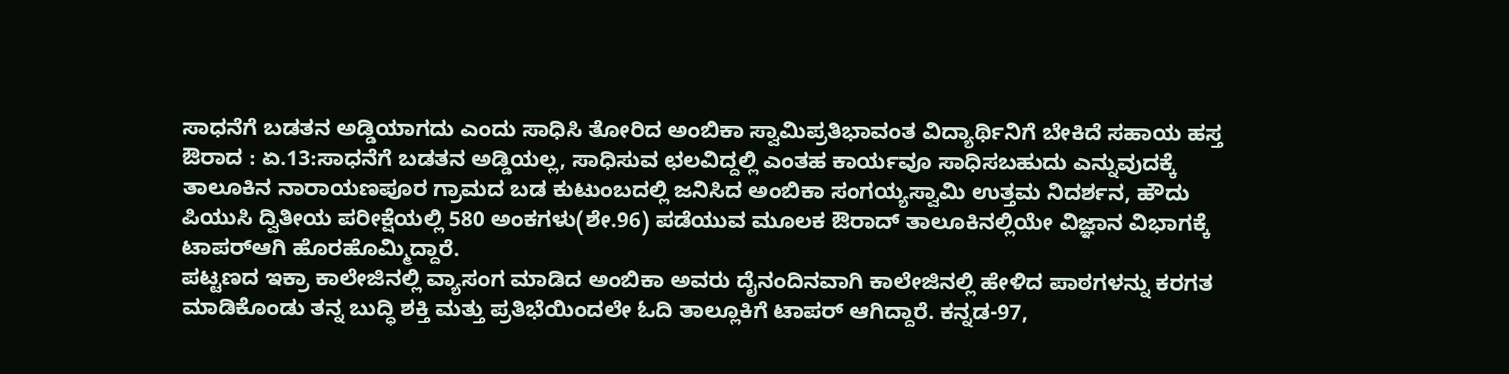ಸಾಧನೆಗೆ ಬಡತನ ಅಡ್ಡಿಯಾಗದು ಎಂದು ಸಾಧಿಸಿ ತೋರಿದ ಅಂಬಿಕಾ ಸ್ವಾಮಿಪ್ರತಿಭಾವಂತ ವಿದ್ಯಾರ್ಥಿನಿಗೆ ಬೇಕಿದೆ ಸಹಾಯ ಹಸ್ತ
ಔರಾದ : ಏ.13:ಸಾಧನೆಗೆ ಬಡತನ ಅಡ್ಡಿಯಲ್ಲ, ಸಾಧಿಸುವ ಛಲವಿದ್ದಲ್ಲಿ ಎಂತಹ ಕಾರ್ಯವೂ ಸಾಧಿಸಬಹುದು ಎನ್ನುವುದಕ್ಕೆ ತಾಲೂಕಿನ ನಾರಾಯಣಪೂರ ಗ್ರಾಮದ ಬಡ ಕುಟುಂಬದಲ್ಲಿ ಜನಿಸಿದ ಅಂಬಿಕಾ ಸಂಗಯ್ಯಸ್ವಾಮಿ ಉತ್ತಮ ನಿದರ್ಶನ, ಹೌದು ಪಿಯುಸಿ ದ್ವಿತೀಯ ಪರೀಕ್ಷೆಯಲ್ಲಿ 580 ಅಂಕಗಳು(ಶೇ.96) ಪಡೆಯುವ ಮೂಲಕ ಔರಾದ್ ತಾಲೂಕಿನಲ್ಲಿಯೇ ವಿಜ್ಞಾನ ವಿಭಾಗಕ್ಕೆ ಟಾಪರ್‍ಆಗಿ ಹೊರಹೊಮ್ಮಿದ್ದಾರೆ.
ಪಟ್ಟಣದ ಇಕ್ರಾ ಕಾಲೇಜಿನಲ್ಲಿ ವ್ಯಾಸಂಗ ಮಾಡಿದ ಅಂಬಿಕಾ ಅವರು ದೈನಂದಿನವಾಗಿ ಕಾಲೇಜಿನಲ್ಲಿ ಹೇಳಿದ ಪಾಠಗಳನ್ನು ಕರಗತ ಮಾಡಿಕೊಂಡು ತನ್ನ ಬುದ್ಧಿ ಶಕ್ತಿ ಮತ್ತು ಪ್ರತಿಭೆಯಿಂದಲೇ ಓದಿ ತಾಲ್ಲೂಕಿಗೆ ಟಾಪರ್ ಆಗಿದ್ದಾರೆ. ಕನ್ನಡ-97,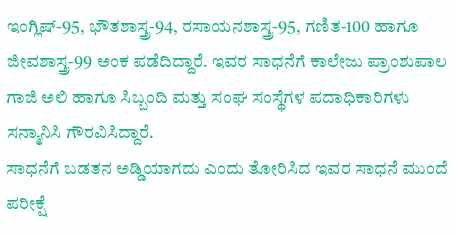ಇಂಗ್ಲಿಷ್-95, ಭೌತಶಾಸ್ತ್ರ-94, ರಸಾಯನಶಾಸ್ತ್ರ-95, ಗಣಿತ-100 ಹಾಗೂ ಜೀವಶಾಸ್ತ್ರ-99 ಅಂಕ ಪಡೆದಿದ್ದಾರೆ. ಇವರ ಸಾಧನೆಗೆ ಕಾಲೇಜು ಪ್ರಾಂಶುಪಾಲ ಗಾಜಿ ಅಲಿ ಹಾಗೂ ಸಿಬ್ಬಂದಿ ಮತ್ತು ಸಂಘ ಸಂಸ್ಥೆಗಳ ಪದಾಧಿಕಾರಿಗಳು ಸನ್ಮಾನಿಸಿ ಗೌರವಿಸಿದ್ದಾರೆ.
ಸಾಧನೆಗೆ ಬಡತನ ಅಡ್ಡಿಯಾಗದು ಎಂದು ತೋರಿಸಿದ ಇವರ ಸಾಧನೆ ಮುಂದೆ ಪರೀಕ್ಷೆ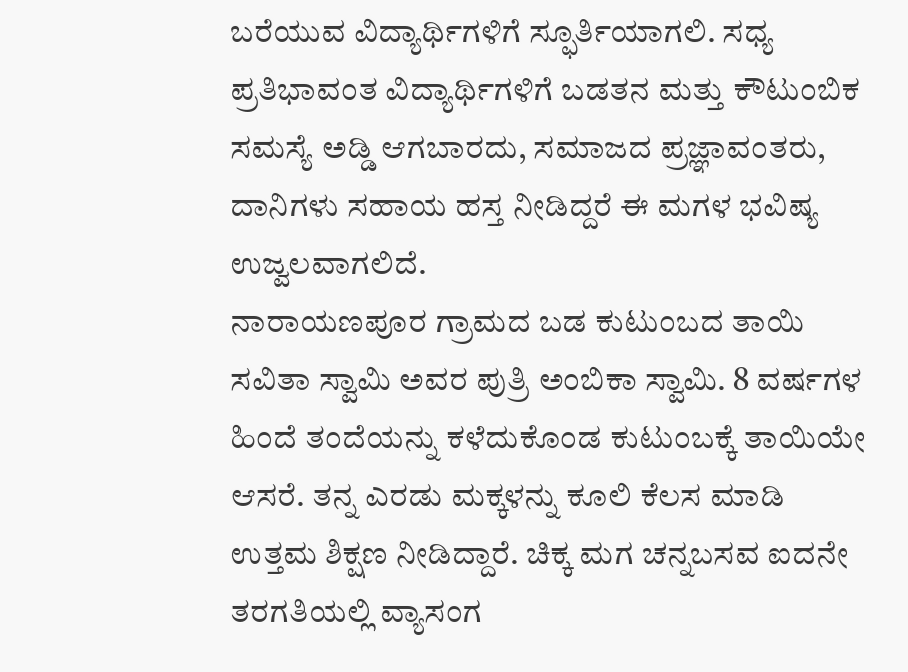ಬರೆಯುವ ವಿದ್ಯಾರ್ಥಿಗಳಿಗೆ ಸ್ಫೂರ್ತಿಯಾಗಲಿ. ಸಧ್ಯ ಪ್ರತಿಭಾವಂತ ವಿದ್ಯಾರ್ಥಿಗಳಿಗೆ ಬಡತನ ಮತ್ತು ಕೌಟುಂಬಿಕ ಸಮಸ್ಯೆ ಅಡ್ಡಿ ಆಗಬಾರದು, ಸಮಾಜದ ಪ್ರಜ್ಞಾವಂತರು, ದಾನಿಗಳು ಸಹಾಯ ಹಸ್ತ ನೀಡಿದ್ದರೆ ಈ ಮಗಳ ಭವಿಷ್ಯ ಉಜ್ವಲವಾಗಲಿದೆ.
ನಾರಾಯಣಪೂರ ಗ್ರಾಮದ ಬಡ ಕುಟುಂಬದ ತಾಯಿ ಸವಿತಾ ಸ್ವಾಮಿ ಅವರ ಪುತ್ರಿ ಅಂಬಿಕಾ ಸ್ವಾಮಿ. 8 ವರ್ಷಗಳ ಹಿಂದೆ ತಂದೆಯನ್ನು ಕಳೆದುಕೊಂಡ ಕುಟುಂಬಕ್ಕೆ ತಾಯಿಯೇ ಆಸರೆ. ತನ್ನ ಎರಡು ಮಕ್ಕಳನ್ನು ಕೂಲಿ ಕೆಲಸ ಮಾಡಿ ಉತ್ತಮ ಶಿಕ್ಷಣ ನೀಡಿದ್ದಾರೆ. ಚಿಕ್ಕ ಮಗ ಚನ್ನಬಸವ ಐದನೇ ತರಗತಿಯಲ್ಲಿ ವ್ಯಾಸಂಗ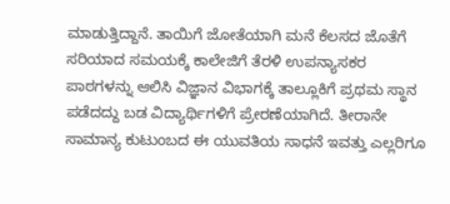ಮಾಡುತ್ತಿದ್ದಾನೆ. ತಾಯಿಗೆ ಜೋತೆಯಾಗಿ ಮನೆ ಕೆಲಸದ ಜೊತೆಗೆ ಸರಿಯಾದ ಸಮಯಕ್ಕೆ ಕಾಲೇಜಿಗೆ ತೆರಳಿ ಉಪನ್ಯಾಸಕರ ಪಾಠಗಳನ್ನು ಆಲಿಸಿ ವಿಜ್ಞಾನ ವಿಭಾಗಕ್ಕೆ ತಾಲ್ಲೂಕಿಗೆ ಪ್ರಥಮ ಸ್ಥಾನ ಪಡೆದದ್ದು ಬಡ ವಿದ್ಯಾರ್ಥಿಗಳಿಗೆ ಪ್ರೇರಣೆಯಾಗಿದೆ. ತೀರಾನೇ ಸಾಮಾನ್ಯ ಕುಟುಂಬದ ಈ ಯುವತಿಯ ಸಾಧನೆ ಇವತ್ತು ಎಲ್ಲರಿಗೂ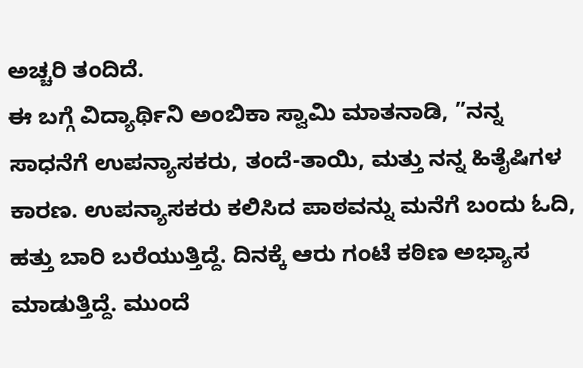ಅಚ್ಚರಿ ತಂದಿದೆ.
ಈ ಬಗ್ಗೆ ವಿದ್ಯಾರ್ಥಿನಿ ಅಂಬಿಕಾ ಸ್ವಾಮಿ ಮಾತನಾಡಿ, ”ನನ್ನ ಸಾಧನೆಗೆ ಉಪನ್ಯಾಸಕರು, ತಂದೆ-ತಾಯಿ, ಮತ್ತು ನನ್ನ ಹಿತೈಷಿಗಳ ಕಾರಣ. ಉಪನ್ಯಾಸಕರು ಕಲಿಸಿದ ಪಾಠವನ್ನು ಮನೆಗೆ ಬಂದು ಓದಿ, ಹತ್ತು ಬಾರಿ ಬರೆಯುತ್ತಿದ್ದೆ. ದಿನಕ್ಕೆ ಆರು ಗಂಟೆ ಕಠಿಣ ಅಭ್ಯಾಸ ಮಾಡುತ್ತಿದ್ದೆ. ಮುಂದೆ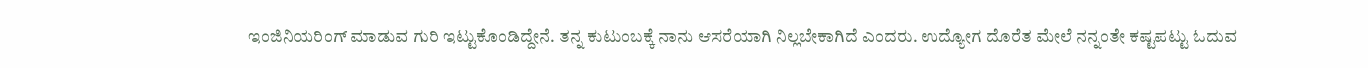ಇಂಜಿನಿಯರಿಂಗ್ ಮಾಡುವ ಗುರಿ ಇಟ್ಟುಕೊಂಡಿದ್ದೇನೆ. ತನ್ನ ಕುಟುಂಬಕ್ಕೆ ನಾನು ಆಸರೆಯಾಗಿ ನಿಲ್ಲಬೇಕಾಗಿದೆ ಎಂದರು. ಉದ್ಯೋಗ ದೊರೆತ ಮೇಲೆ ನನ್ನಂತೇ ಕಷ್ಟಪಟ್ಟು ಓದುವ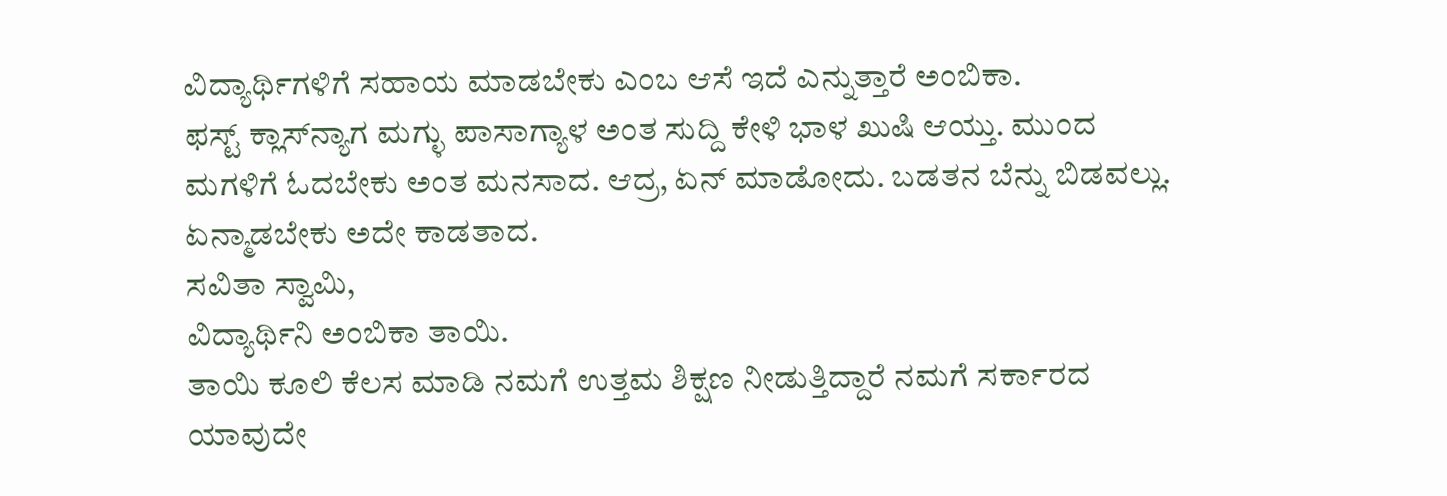ವಿದ್ಯಾರ್ಥಿಗಳಿಗೆ ಸಹಾಯ ಮಾಡಬೇಕು ಎಂಬ ಆಸೆ ಇದೆ ಎನ್ನುತ್ತಾರೆ ಅಂಬಿಕಾ.
ಫಸ್ಟ್ ಕ್ಲಾಸ್‍ನ್ಯಾಗ ಮಗ್ಳು ಪಾಸಾಗ್ಯಾಳ ಅಂತ ಸುದ್ದಿ ಕೇಳಿ ಭಾಳ ಖುಷಿ ಆಯ್ತು. ಮುಂದ ಮಗಳಿಗೆ ಓದಬೇಕು ಅಂತ ಮನಸಾದ. ಆದ್ರ, ಏನ್ ಮಾಡೋದು. ಬಡತನ ಬೆನ್ನು ಬಿಡವಲ್ಲು. ಏನ್ಮಾಡಬೇಕು ಅದೇ ಕಾಡತಾದ.
ಸವಿತಾ ಸ್ವಾಮಿ,
ವಿದ್ಯಾರ್ಥಿನಿ ಅಂಬಿಕಾ ತಾಯಿ.
ತಾಯಿ ಕೂಲಿ ಕೆಲಸ ಮಾಡಿ ನಮಗೆ ಉತ್ತಮ ಶಿಕ್ಷಣ ನೀಡುತ್ತಿದ್ದಾರೆ ನಮಗೆ ಸರ್ಕಾರದ ಯಾವುದೇ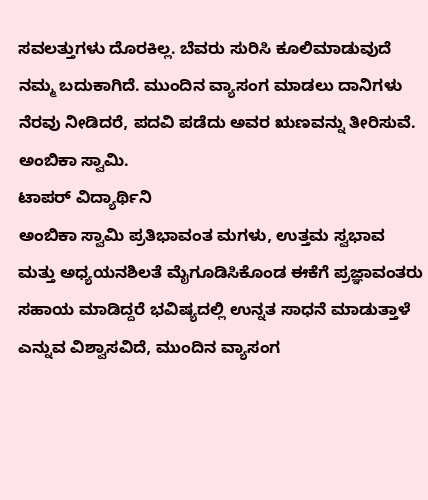ಸವಲತ್ತುಗಳು ದೊರಕಿಲ್ಲ. ಬೆವರು ಸುರಿಸಿ ಕೂಲಿಮಾಡುವುದೆ ನಮ್ಮ ಬದುಕಾಗಿದೆ. ಮುಂದಿನ ವ್ಯಾಸಂಗ ಮಾಡಲು ದಾನಿಗಳು ನೆರವು ನೀಡಿದರೆ, ಪದವಿ ಪಡೆದು ಅವರ ಋಣವನ್ನು ತೀರಿಸುವೆ.
ಅಂಬಿಕಾ ಸ್ವಾಮಿ.
ಟಾಪರ್ ವಿದ್ಯಾರ್ಥಿನಿ
ಅಂಬಿಕಾ ಸ್ವಾಮಿ ಪ್ರತಿಭಾವಂತ ಮಗಳು, ಉತ್ತಮ ಸ್ವಭಾವ ಮತ್ತು ಅಧ್ಯಯನಶಿಲತೆ ಮೈಗೂಡಿಸಿಕೊಂಡ ಈಕೆಗೆ ಪ್ರಜ್ಞಾವಂತರು ಸಹಾಯ ಮಾಡಿದ್ದರೆ ಭವಿಷ್ಯದಲ್ಲಿ ಉನ್ನತ ಸಾಧನೆ ಮಾಡುತ್ತಾಳೆ ಎನ್ನುವ ವಿಶ್ವಾಸವಿದೆ, ಮುಂದಿನ ವ್ಯಾಸಂಗ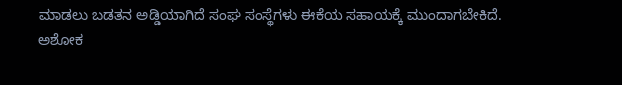ಮಾಡಲು ಬಡತನ ಅಡ್ಡಿಯಾಗಿದೆ ಸಂಘ ಸಂಸ್ಥೆಗಳು ಈಕೆಯ ಸಹಾಯಕ್ಕೆ ಮುಂದಾಗಬೇಕಿದೆ.
ಅಶೋಕ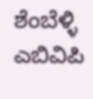ಶೆಂಬೆಳ್ಳಿ
ಎಬಿವಿಪಿ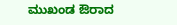ಮುಖಂಡ ಔರಾದ